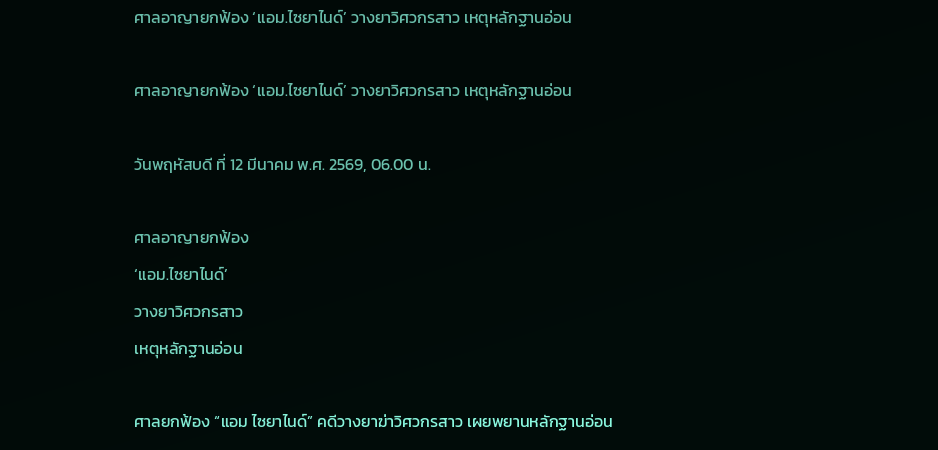ศาลอาญายกฟ้อง ‘แอม.ไซยาไนด์’ วางยาวิศวกรสาว เหตุหลักฐานอ่อน

ศาลอาญายกฟ้อง ‘แอม.ไซยาไนด์’ วางยาวิศวกรสาว เหตุหลักฐานอ่อน

วันพฤหัสบดี ที่ 12 มีนาคม พ.ศ. 2569, 06.00 น.

ศาลอาญายกฟ้อง
‘แอม.ไซยาไนด์’
วางยาวิศวกรสาว
เหตุหลักฐานอ่อน

ศาลยกฟ้อง “แอม ไซยาไนด์” คดีวางยาฆ่าวิศวกรสาว เผยพยานหลักฐานอ่อน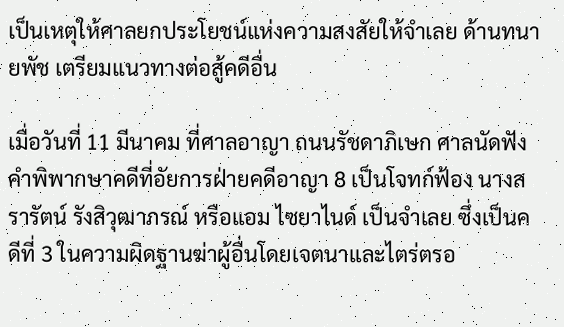เป็นเหตุให้ศาลยกประโยชน์แห่งความสงสัยให้จำเลย ด้านทนายพัช เตรียมแนวทางต่อสู้คดีอื่น

เมื่อวันที่ 11 มีนาคม ที่ศาลอาญา ถนนรัชดาภิเษก ศาลนัดฟังคำพิพากษาคดีที่อัยการฝ่ายคดีอาญา 8 เป็นโจทก์ฟ้อง นางสรารัตน์ รังสิวุฒาภรณ์ หรือแอม ไซยาไนด์ เป็นจำเลย ซึ่งเป็นคดีที่ 3 ในความผิดฐานฆ่าผู้อื่นโดยเจตนาและไตร่ตรอ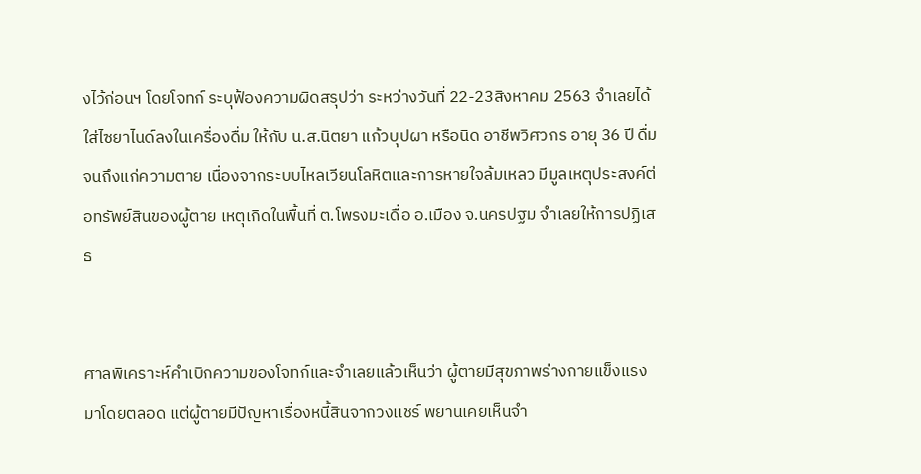งไว้ก่อนฯ โดยโจทก์ ระบุฟ้องความผิดสรุปว่า ระหว่างวันที่ 22-23สิงหาคม 2563 จำเลยได้ใส่ไซยาไนด์ลงในเครื่องดื่ม ให้กับ น.ส.นิตยา แก้วบุปผา หรือนิด อาชีพวิศวกร อายุ 36 ปี ดื่มจนถึงแก่ความตาย เนื่องจากระบบไหลเวียนโลหิตและการหายใจล้มเหลว มีมูลเหตุประสงค์ต่อทรัพย์สินของผู้ตาย เหตุเกิดในพื้นที่ ต.โพรงมะเดื่อ อ.เมือง จ.นครปฐม จำเลยให้การปฏิเสธ


ศาลพิเคราะห์คำเบิกความของโจทก์และจำเลยแล้วเห็นว่า ผู้ตายมีสุขภาพร่างกายแข็งแรงมาโดยตลอด แต่ผู้ตายมีปัญหาเรื่องหนี้สินจากวงแชร์ พยานเคยเห็นจำ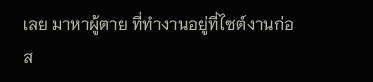เลย มาหาผู้ตาย ที่ทำงานอยู่ที่ไซต์งานก่อส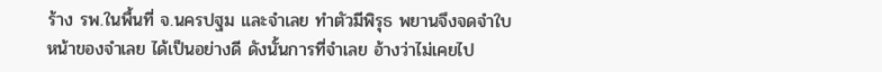ร้าง รพ.ในพื้นที่ จ.นครปฐม และจำเลย ทำตัวมีพิรุธ พยานจึงจดจำใบหน้าของจำเลย ได้เป็นอย่างดี ดังนั้นการที่จำเลย อ้างว่าไม่เคยไป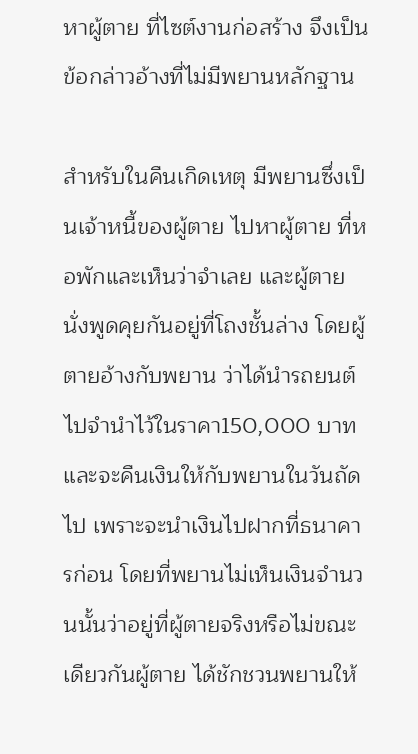หาผู้ตาย ที่ไซต์งานก่อสร้าง จึงเป็นข้อกล่าวอ้างที่ไม่มีพยานหลักฐาน

สำหรับในคืนเกิดเหตุ มีพยานซึ่งเป็นเจ้าหนี้ของผู้ตาย ไปหาผู้ตาย ที่หอพักและเห็นว่าจำเลย และผู้ตาย นั่งพูดคุยกันอยู่ที่โถงชั้นล่าง โดยผู้ตายอ้างกับพยาน ว่าได้นำรถยนต์ไปจำนำไว้ในราคา150,000 บาท และจะคืนเงินให้กับพยานในวันถัดไป เพราะจะนำเงินไปฝากที่ธนาคารก่อน โดยที่พยานไม่เห็นเงินจำนวนนั้นว่าอยู่ที่ผู้ตายจริงหรือไม่ขณะเดียวกันผู้ตาย ได้ชักชวนพยานให้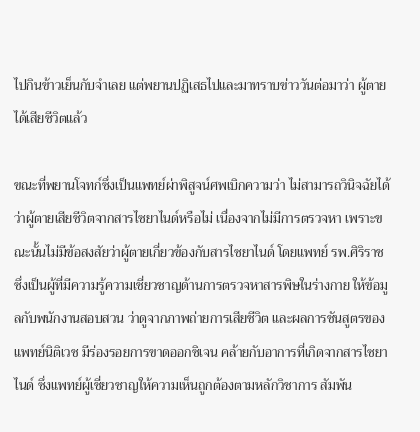ไปกินข้าวเย็นกับจำเลย แต่พยานปฏิเสธไปและมาทราบข่าววันต่อมาว่า ผู้ตายได้เสียชีวิตแล้ว

ขณะที่พยานโจทก์ซึ่งเป็นแพทย์ผ่าพิสูจน์ศพเบิกความว่า ไม่สามารถวินิจฉัยได้ว่าผู้ตายเสียชีวิตจากสารไซยาไนด์หรือไม่ เนื่องจากไม่มีการตรวจหา เพราะขณะนั้นไม่มีข้อสงสัยว่าผู้ตายเกี่ยวข้องกับสารไซยาไนด์ โดยแพทย์ รพ.ศิริราช ซึ่งเป็นผู้ที่มีความรู้ความเชี่ยวชาญด้านการตรวจหาสารพิษในร่างกาย ให้ข้อมูลกับพนักงานสอบสวน ว่าดูจากภาพถ่ายการเสียชีวิต และผลการชันสูตรของแพทย์นิติเวช มีร่องรอยการขาดออกซิเจน คล้ายกับอาการที่เกิดจากสารไซยาไนด์ ซึ่งแพทย์ผู้เชี่ยวชาญให้ความเห็นถูกต้องตามหลักวิชาการ สัมพัน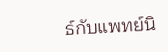ธ์กับแพทย์นิ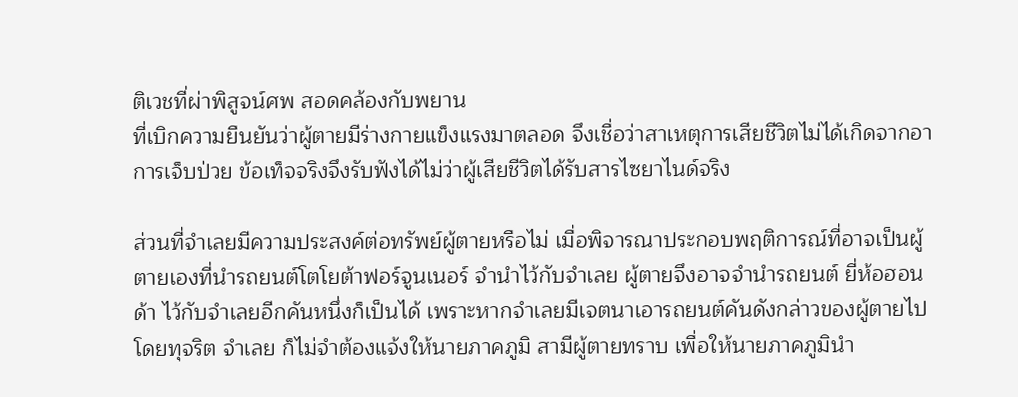ติเวชที่ผ่าพิสูจน์ศพ สอดคล้องกับพยาน
ที่เบิกความยืนยันว่าผู้ตายมีร่างกายแข็งแรงมาตลอด จึงเชื่อว่าสาเหตุการเสียชีวิตไม่ได้เกิดจากอาการเจ็บป่วย ข้อเท็จจริงจึงรับฟังได้ไม่ว่าผู้เสียชีวิตได้รับสารไซยาไนด์จริง

ส่วนที่จำเลยมีความประสงค์ต่อทรัพย์ผู้ตายหรือไม่ เมื่อพิจารณาประกอบพฤติการณ์ที่อาจเป็นผู้ตายเองที่นำรถยนต์โตโยต้าฟอร์จูนเนอร์ จำนำไว้กับจำเลย ผู้ตายจึงอาจจำนำรถยนต์ ยี่ห้อฮอนด้า ไว้กับจำเลยอีกคันหนึ่งก็เป็นได้ เพราะหากจำเลยมีเจตนาเอารถยนต์คันดังกล่าวของผู้ตายไปโดยทุจริต จำเลย ก็ไม่จำต้องแจ้งให้นายภาคภูมิ สามีผู้ตายทราบ เพื่อให้นายภาคภูมินำ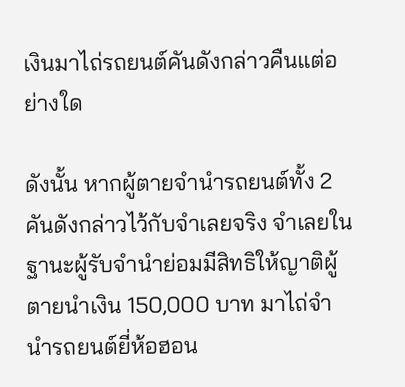เงินมาไถ่รถยนต์คันดังกล่าวคืนแต่อย่างใด

ดังนั้น หากผู้ตายจำนำรถยนต์ทั้ง 2 คันดังกล่าวไว้กับจำเลยจริง จำเลยในฐานะผู้รับจำนำย่อมมีสิทธิให้ญาติผู้ตายนำเงิน 150,000 บาท มาไถ่จำนำรถยนต์ยี่ห้อฮอน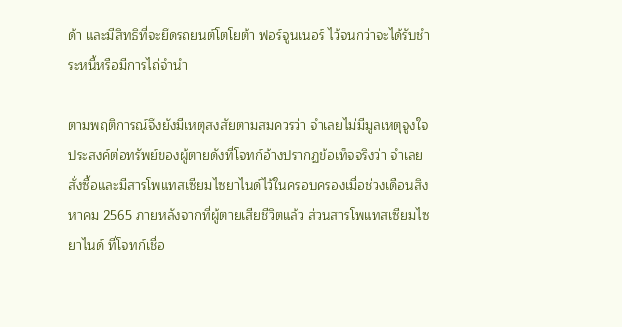ด้า และมีสิทธิที่จะยึดรถยนต์โตโยต้า ฟอร์จูนเนอร์ ไว้จนกว่าจะได้รับชำระหนี้หรือมีการไถ่จำนำ

ตามพฤติการณ์จึงยังมีเหตุสงสัยตามสมควรว่า จำเลยไม่มีมูลเหตุจูงใจประสงค์ต่อทรัพย์ของผู้ตายดังที่โจทก์อ้างปรากฏข้อเท็จจริงว่า จำเลยสั่งซื้อและมีสารโพแทสเซียมไซยาไนด์ไว้ในครอบครองเมื่อช่วงเดือนสิงหาคม 2565 ภายหลังจากที่ผู้ตายเสียชีวิตแล้ว ส่วนสารโพแทสเซียมไซยาไนด์ ที่โจทก์เชื่อ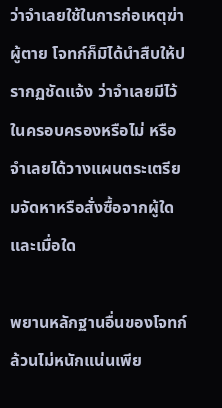ว่าจำเลยใช้ในการก่อเหตุฆ่าผู้ตาย โจทก์ก็มิได้นำสืบให้ปรากฏชัดแจ้ง ว่าจำเลยมีไว้ในครอบครองหรือไม่ หรือจำเลยได้วางแผนตระเตรียมจัดหาหรือสั่งซื้อจากผู้ใดและเมื่อใด

พยานหลักฐานอื่นของโจทก์ล้วนไม่หนักแน่นเพีย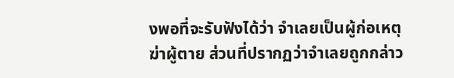งพอที่จะรับฟังได้ว่า จำเลยเป็นผู้ก่อเหตุฆ่าผู้ตาย ส่วนที่ปรากฏว่าจำเลยถูกกล่าว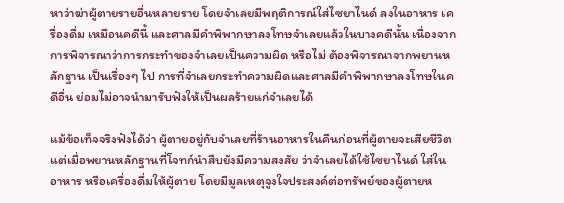หาว่าฆ่าผู้ตายรายอื่นหลายราย โดยจำเลยมีพฤติการณ์ใส่ไซยาไนด์ ลงในอาหาร เครื่องดื่ม เหมือนคดีนี้ และศาลมีคำพิพากษาลงโทษจำเลยแล้วในบางคดีนั้น เนื่องจากการพิจารณาว่าการกระทำของจำเลยเป็นความผิด หรือไม่ ต้องพิจารณาจากพยานหลักฐาน เป็นเรื่องๆ ไป การที่จำเลยกระทำความผิดและศาลมีคำพิพากษาลงโทษในคดีอื่น ย่อมไม่อาจนำมารับฟังให้เป็นผลร้ายแก่จำเลยได้

แม้ข้อเท็จจริงฟังได้ว่า ผู้ตายอยู่กับจำเลยที่ร้านอาหารในคืนก่อนที่ผู้ตายจะเสียชีวิต แต่เมื่อพยานหลักฐานที่โจทก์นำสืบยังมีความสงสัย ว่าจำเลยได้ใช้ไซยาไนด์ ใส่ในอาหาร หรือเครื่องดื่มให้ผู้ตาย โดยมีมูลเหตุจูงใจประสงค์ต่อทรัพย์ของผู้ตายห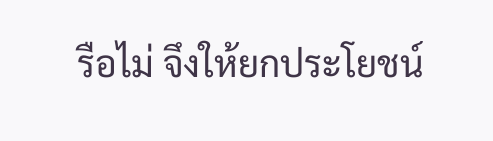รือไม่ จึงให้ยกประโยชน์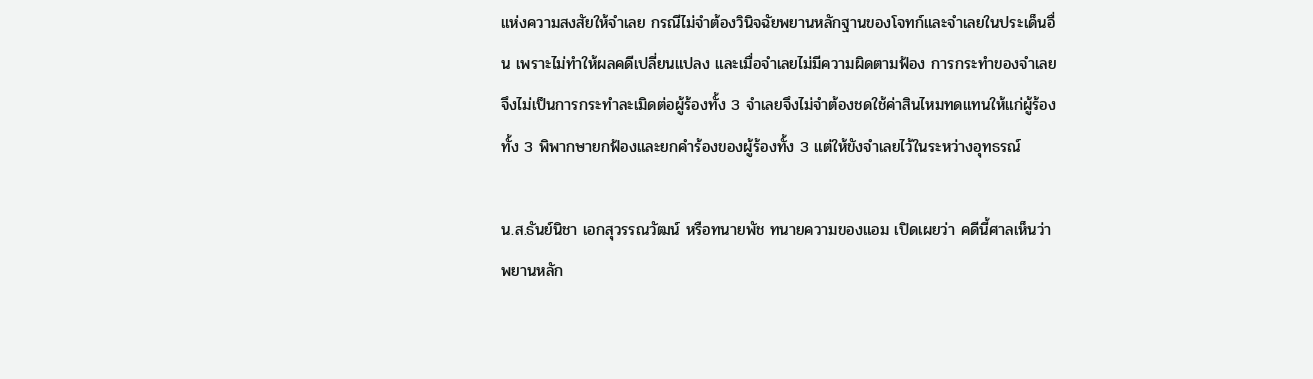แห่งความสงสัยให้จำเลย กรณีไม่จำต้องวินิจฉัยพยานหลักฐานของโจทก์และจำเลยในประเด็นอื่น เพราะไม่ทำให้ผลคดีเปลี่ยนแปลง และเมื่อจำเลยไม่มีความผิดตามฟ้อง การกระทำของจำเลยจึงไม่เป็นการกระทำละเมิดต่อผู้ร้องทั้ง 3 จำเลยจึงไม่จำต้องชดใช้ค่าสินไหมทดแทนให้แก่ผู้ร้องทั้ง 3 พิพากษายกฟ้องและยกคำร้องของผู้ร้องทั้ง 3 แต่ให้ขังจำเลยไว้ในระหว่างอุทธรณ์

น.ส.ธันย์นิชา เอกสุวรรณวัฒน์ หรือทนายพัช ทนายความของแอม เปิดเผยว่า คดีนี้ศาลเห็นว่าพยานหลัก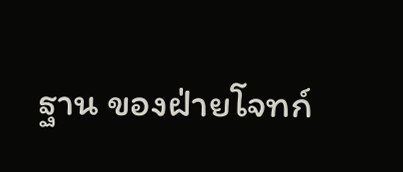ฐาน ของฝ่ายโจทก์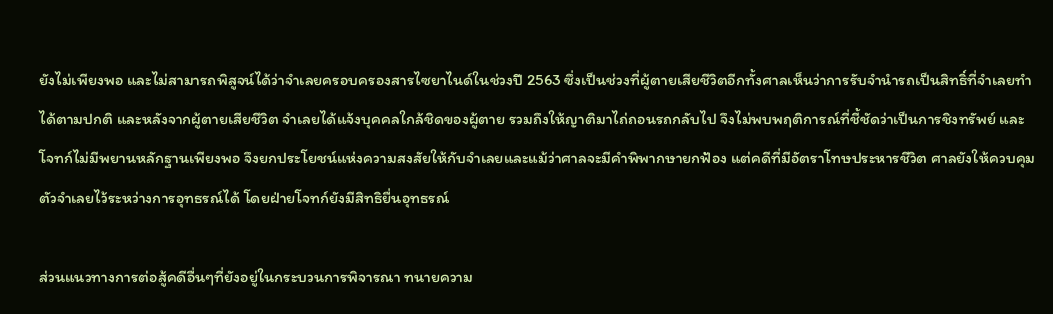ยังไม่เพียงพอ และไม่สามารถพิสูจน์ได้ว่าจำเลยครอบครองสารไซยาไนด์ในช่วงปี 2563 ซึ่งเป็นช่วงที่ผู้ตายเสียชีวิตอีกทั้งศาลเห็นว่าการรับจำนำรถเป็นสิทธิ์ที่จำเลยทำได้ตามปกติ และหลังจากผู้ตายเสียชีวิต จำเลยได้แจ้งบุคคลใกล้ชิดของผู้ตาย รวมถึงให้ญาติมาไถ่ถอนรถกลับไป จึงไม่พบพฤติการณ์ที่ชี้ชัดว่าเป็นการชิงทรัพย์ และโจทก์ไม่มีพยานหลักฐานเพียงพอ จึงยกประโยชน์แห่งความสงสัยให้กับจำเลยและแม้ว่าศาลจะมีคำพิพากษายกฟ้อง แต่คดีที่มีอัตราโทษประหารชีวิต ศาลยังให้ควบคุมตัวจำเลยไว้ระหว่างการอุทธรณ์ได้ โดยฝ่ายโจทก์ยังมีสิทธิยื่นอุทธรณ์

ส่วนแนวทางการต่อสู้คดีอื่นๆที่ยังอยู่ในกระบวนการพิจารณา ทนายความ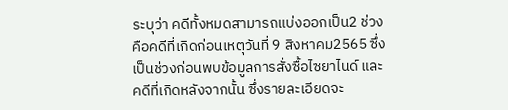ระบุว่า คดีทั้งหมดสามารถแบ่งออกเป็น2 ช่วง คือคดีที่เกิดก่อนเหตุวันที่ 9 สิงหาคม2565 ซึ่งเป็นช่วงก่อนพบข้อมูลการสั่งซื้อไซยาไนด์ และคดีที่เกิดหลังจากนั้น ซึ่งรายละเอียดจะ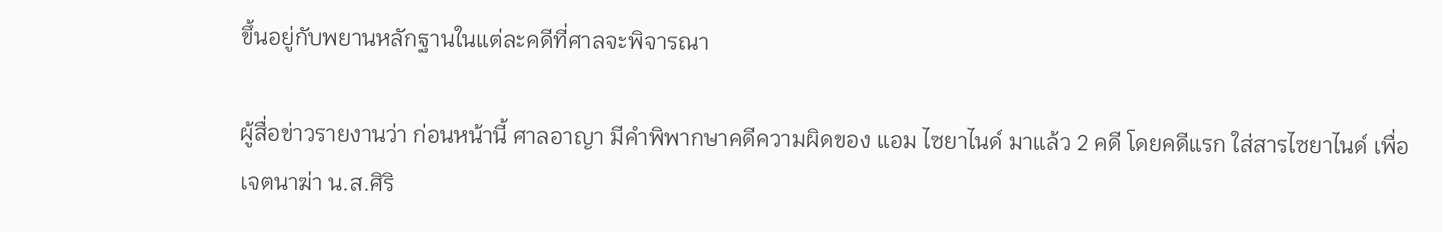ขึ้นอยู่กับพยานหลักฐานในแต่ละคดีที่ศาลจะพิจารณา

ผู้สื่อข่าวรายงานว่า ก่อนหน้านี้ ศาลอาญา มีคำพิพากษาคดีความผิดของ แอม ไซยาไนด์ มาแล้ว 2 คดี โดยคดีแรก ใส่สารไซยาไนด์ เพื่อเจตนาฆ่า น.ส.ศิริ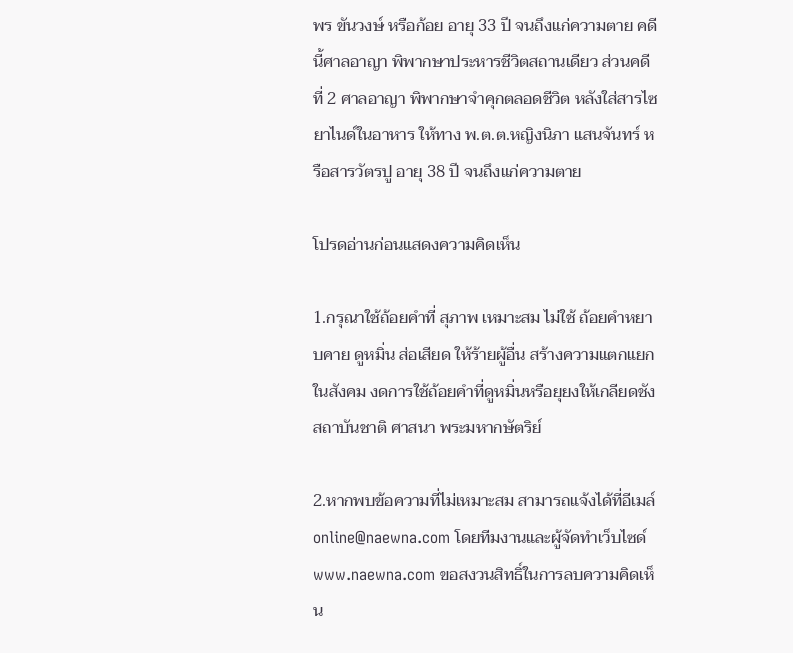พร ขันวงษ์ หรือก้อย อายุ 33 ปี จนถึงแก่ความตาย คดีนี้ศาลอาญา พิพากษาประหารชีวิตสถานเดียว ส่วนคดีที่ 2 ศาลอาญา พิพากษาจำคุกตลอดชีวิต หลังใส่สารไซยาไนด์ในอาหาร ให้ทาง พ.ต.ต.หญิงนิภา แสนจันทร์ หรือสารวัตรปู อายุ 38 ปี จนถึงแก่ความตาย

โปรดอ่านก่อนแสดงความคิดเห็น

1.กรุณาใช้ถ้อยคำที่ สุภาพ เหมาะสม ไม่ใช้ ถ้อยคำหยาบคาย ดูหมิ่น ส่อเสียด ให้ร้ายผู้อื่น สร้างความแตกแยกในสังคม งดการใช้ถ้อยคำที่ดูหมิ่นหรือยุยงให้เกลียดชังสถาบันชาติ ศาสนา พระมหากษัตริย์

2.หากพบข้อความที่ไม่เหมาะสม สามารถแจ้งได้ที่อีเมล์ online@naewna.com โดยทีมงานและผู้จัดทำเว็บไซด์ www.naewna.com ขอสงวนสิทธิ์ในการลบความคิดเห็น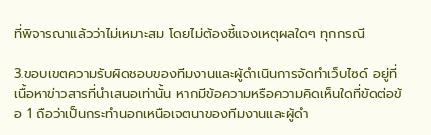ที่พิจารณาแล้วว่าไม่เหมาะสม โดยไม่ต้องชี้แจงเหตุผลใดๆ ทุกกรณี

3.ขอบเขตความรับผิดชอบของทีมงานและผู้ดำเนินการจัดทำเว็บไซด์ อยู่ที่เนื้อหาข่าวสารที่นำเสนอเท่านั้น หากมีข้อความหรือความคิดเห็นใดที่ขัดต่อข้อ 1 ถือว่าเป็นกระทำนอกเหนือเจตนาของทีมงานและผู้ดำ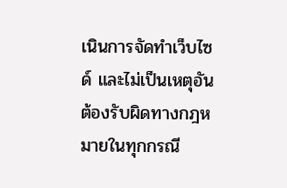เนินการจัดทำเว็บไซด์ และไม่เป็นเหตุอันต้องรับผิดทางกฎหมายในทุกกรณี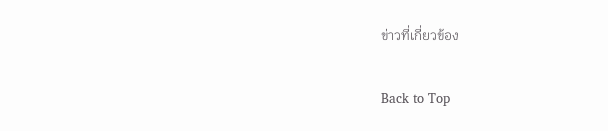ข่าวที่เกี่ยวข้อง

Back to Top